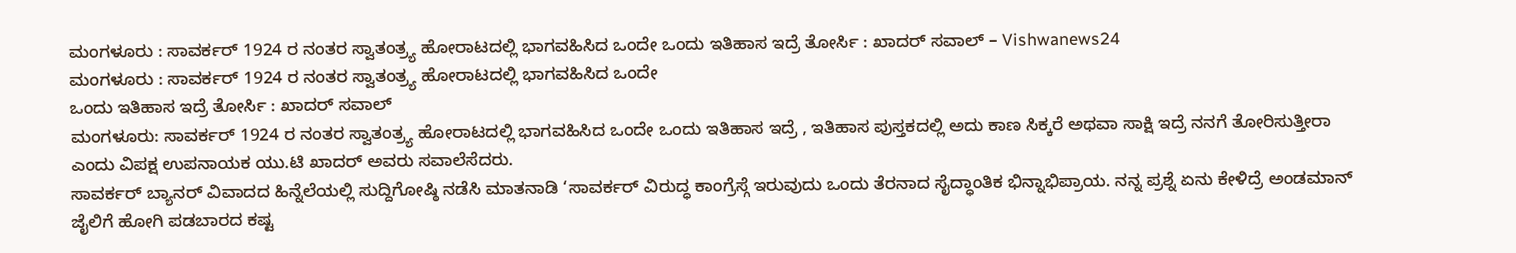ಮಂಗಳೂರು : ಸಾವರ್ಕರ್ 1924 ರ ನಂತರ ಸ್ವಾತಂತ್ರ್ಯ ಹೋರಾಟದಲ್ಲಿ ಭಾಗವಹಿಸಿದ ಒಂದೇ ಒಂದು ಇತಿಹಾಸ ಇದ್ರೆ ತೋರ್ಸಿ : ಖಾದರ್ ಸವಾಲ್ – Vishwanews24
ಮಂಗಳೂರು : ಸಾವರ್ಕರ್ 1924 ರ ನಂತರ ಸ್ವಾತಂತ್ರ್ಯ ಹೋರಾಟದಲ್ಲಿ ಭಾಗವಹಿಸಿದ ಒಂದೇ
ಒಂದು ಇತಿಹಾಸ ಇದ್ರೆ ತೋರ್ಸಿ : ಖಾದರ್ ಸವಾಲ್
ಮಂಗಳೂರು: ಸಾವರ್ಕರ್ 1924 ರ ನಂತರ ಸ್ವಾತಂತ್ರ್ಯ ಹೋರಾಟದಲ್ಲಿ ಭಾಗವಹಿಸಿದ ಒಂದೇ ಒಂದು ಇತಿಹಾಸ ಇದ್ರೆ , ಇತಿಹಾಸ ಪುಸ್ತಕದಲ್ಲಿ ಅದು ಕಾಣ ಸಿಕ್ಕರೆ ಅಥವಾ ಸಾಕ್ಷಿ ಇದ್ರೆ ನನಗೆ ತೋರಿಸುತ್ತೀರಾ ಎಂದು ವಿಪಕ್ಷ ಉಪನಾಯಕ ಯು.ಟಿ ಖಾದರ್ ಅವರು ಸವಾಲೆಸೆದರು.
ಸಾವರ್ಕರ್ ಬ್ಯಾನರ್ ವಿವಾದದ ಹಿನ್ನೆಲೆಯಲ್ಲಿ ಸುದ್ದಿಗೋಷ್ಠಿ ನಡೆಸಿ ಮಾತನಾಡಿ ‘ಸಾವರ್ಕರ್ ವಿರುದ್ಧ ಕಾಂಗ್ರೆಸ್ಗೆ ಇರುವುದು ಒಂದು ತೆರನಾದ ಸೈದ್ಧಾಂತಿಕ ಭಿನ್ನಾಭಿಪ್ರಾಯ. ನನ್ನ ಪ್ರಶ್ನೆ ಏನು ಕೇಳಿದ್ರೆ ಅಂಡಮಾನ್ ಜೈಲಿಗೆ ಹೋಗಿ ಪಡಬಾರದ ಕಷ್ಟ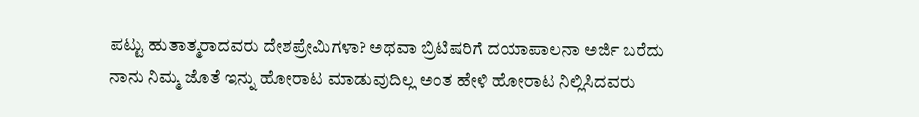ಪಟ್ಟು ಹುತಾತ್ಮರಾದವರು ದೇಶಪ್ರೇಮಿಗಳಾ? ಅಥವಾ ಬ್ರಿಟಿಷರಿಗೆ ದಯಾಪಾಲನಾ ಅರ್ಜಿ ಬರೆದು ನಾನು ನಿಮ್ಮ ಜೊತೆ ಇನ್ನು ಹೋರಾಟ ಮಾಡುವುದಿಲ್ಲ ಅಂತ ಹೇಳಿ ಹೋರಾಟ ನಿಲ್ಲಿಸಿದವರು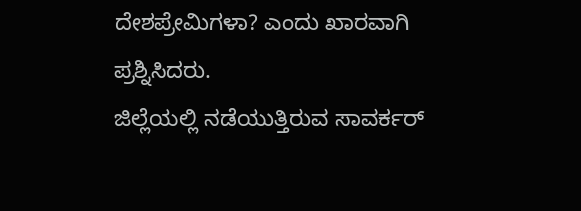ದೇಶಪ್ರೇಮಿಗಳಾ? ಎಂದು ಖಾರವಾಗಿ ಪ್ರಶ್ನಿಸಿದರು.
ಜಿಲ್ಲೆಯಲ್ಲಿ ನಡೆಯುತ್ತಿರುವ ಸಾವರ್ಕರ್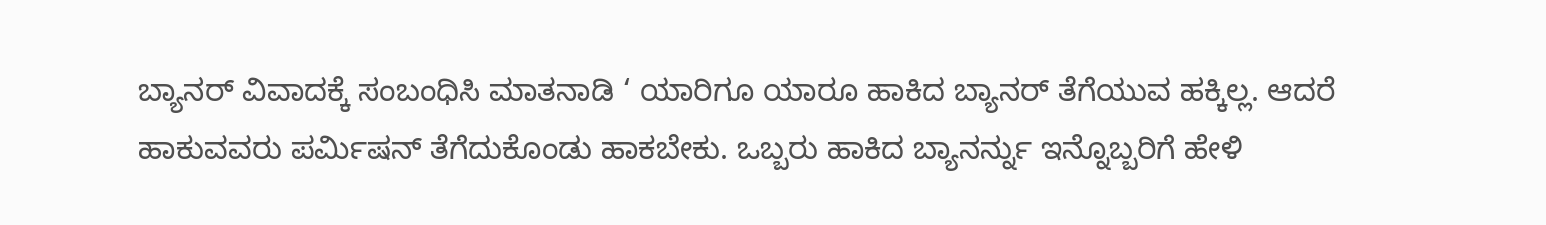ಬ್ಯಾನರ್ ವಿವಾದಕ್ಕೆ ಸಂಬಂಧಿಸಿ ಮಾತನಾಡಿ ‘ ಯಾರಿಗೂ ಯಾರೂ ಹಾಕಿದ ಬ್ಯಾನರ್ ತೆಗೆಯುವ ಹಕ್ಕಿಲ್ಲ. ಆದರೆ ಹಾಕುವವರು ಪರ್ಮಿಷನ್ ತೆಗೆದುಕೊಂಡು ಹಾಕಬೇಕು. ಒಬ್ಬರು ಹಾಕಿದ ಬ್ಯಾನರ್ನ್ನು ಇನ್ನೊಬ್ಬರಿಗೆ ಹೇಳಿ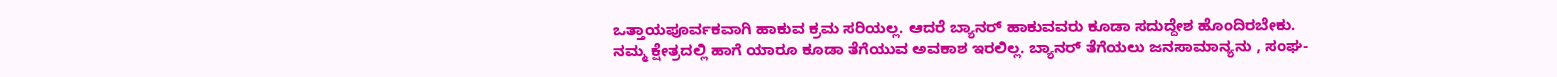ಒತ್ತಾಯಪೂರ್ವಕವಾಗಿ ಹಾಕುವ ಕ್ರಮ ಸರಿಯಲ್ಲ. ಆದರೆ ಬ್ಯಾನರ್ ಹಾಕುವವರು ಕೂಡಾ ಸದುದ್ದೇಶ ಹೊಂದಿರಬೇಕು.
ನಮ್ಮ ಕ್ಷೇತ್ರದಲ್ಲಿ ಹಾಗೆ ಯಾರೂ ಕೂಡಾ ತೆಗೆಯುವ ಅವಕಾಶ ಇರಲಿಲ್ಲ. ಬ್ಯಾನರ್ ತೆಗೆಯಲು ಜನಸಾಮಾನ್ಯನು , ಸಂಘ-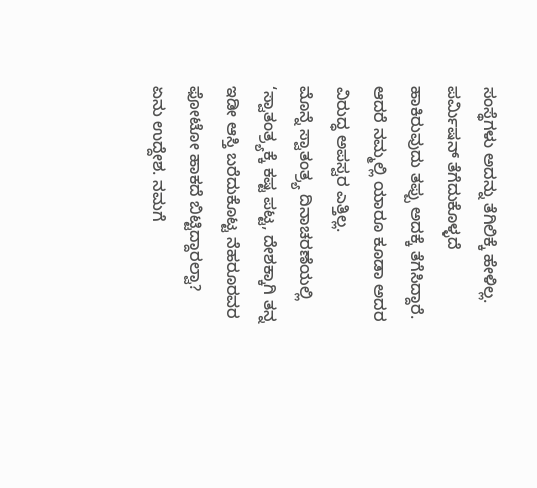ಸಂಸ್ಥೆಗಳು ಅದನ್ನು ತೆಗಿಲಿಕ್ಕೆ ಹೇಳಿಲ್ಲ. ಪರ್ಮಿಷನ್ ತೆಗೆದುಕೊಳ್ಳದೆ ಹಾಕಿರುವುದು ತಪ್ಪು ಅದಕ್ಕೆ ತೆಗೆಸಿದ್ದಾರೆ. ಆದರೆ ನಮ್ಮಲ್ಲಿ ಯಾರೂ ಕೂಡಾ ಅದರ ವಿರುದ್ಧ ಅಪಸ್ವರ ಎತ್ತಿಲ್ಲ.
ಮೊನ್ನೆ ಸ್ವಾತಂತ್ರ್ಯ ದಿನಾಚರಣೆಯಲ್ಲಿ ‘ಸ್ವಾತಂತ್ರ್ಯಕ್ಕೆ ಕಷ್ಟ ಪಟ್ಟ, ದೇಶಕ್ಕಾಗಿ ತನ್ನ ಇಡೀ ಆಸ್ತಿ ಬರೆದುಕೊಟ್ಟ ನೆಹರೂರವರ ಫೋಟೋ ಹಾಕದೆ ಬಿಟ್ಟಿದ್ದಾರಲ್ವಾ? ಏನು ಉದ್ದೇಶ. ನಮಗೆ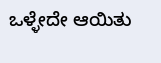ಒಳ್ಳೇದೇ ಆಯಿತು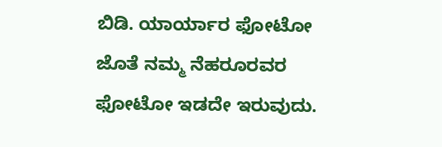ಬಿಡಿ. ಯಾರ್ಯಾರ ಫೋಟೋ ಜೊತೆ ನಮ್ಮ ನೆಹರೂರವರ ಫೋಟೋ ಇಡದೇ ಇರುವುದು.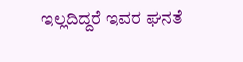ಇಲ್ಲದಿದ್ದರೆ ಇವರ ಘನತೆ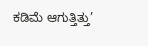ಕಡಿಮೆ ಆಗುತ್ತಿತ್ತು’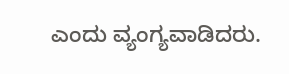ಎಂದು ವ್ಯಂಗ್ಯವಾಡಿದರು.